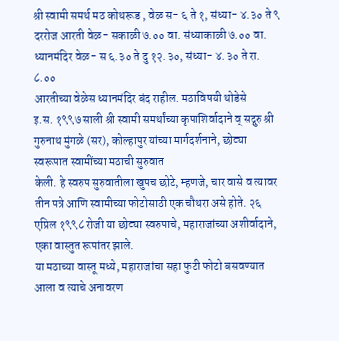श्री स्वामी समर्थ मठ कोथरूड , वेळ स- ६ ते १, संध्या- ४.३० ते ९
दररोज आरती वेळ- सकाळी ७.०० वा. संध्याकाळी ७.०० वा.
ध्यानमंदिर वेळ- स ६.३० ते दु १२.३०, संध्या- ४.३० ते रा. ८.००
आरतीच्या वेळेस ध्यानमंदिर बंद राहील. मठाविषयी थोडेसे
इ.स. १९९७ साली श्री स्वामी समर्थांच्या कृपाशिर्वादाने व् सद्गुरु श्री गुरुनाथ मुंगळे (सर), कोल्हापुर यांच्या मार्गदर्शनाने, छोट्या स्वरूपात स्वामींच्या मठाची सुरुवात
केली. हे स्वरुप सुरुवातीला खुपच छोटे, म्हणजे, चार वासे व त्यावर तीन पत्रे आणि स्वामीच्या फोटोसाठी एक चौथरा असे होते. २६ एप्रिल १९९८ रोजी या छोट्या स्वरुपाचे, महाराजांच्या अशीर्वादाने, एका वास्तुत रूपांतर झाले.
या मठाच्या वास्तू मध्ये, महाराजांचा सहा फुटी फोटो बसवण्यात आला व त्याचे अनावरण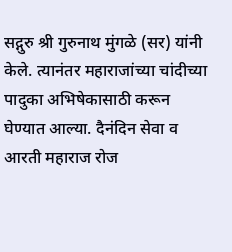सद्गुरु श्री गुरुनाथ मुंगळे (सर) यांनी केले. त्यानंतर महाराजांच्या चांदीच्या पादुका अभिषेकासाठी करून घेण्यात आल्या. दैनंदिन सेवा व आरती महाराज रोज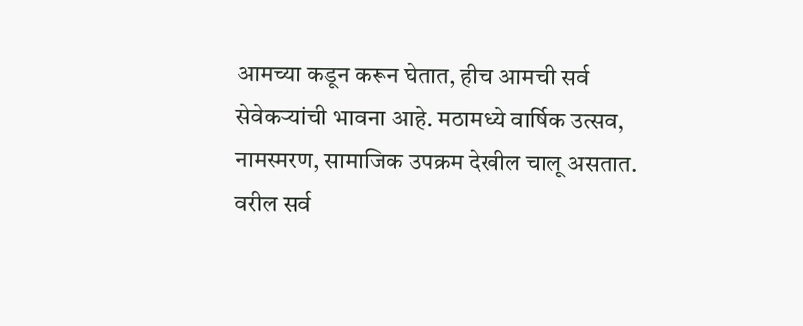आमच्या कडून करून घेतात, हीच आमची सर्व सेवेकऱ्यांची भावना आहे. मठामध्ये वार्षिक उत्सव, नामस्मरण, सामाजिक उपक्रम देखील चालू असतात.
वरील सर्व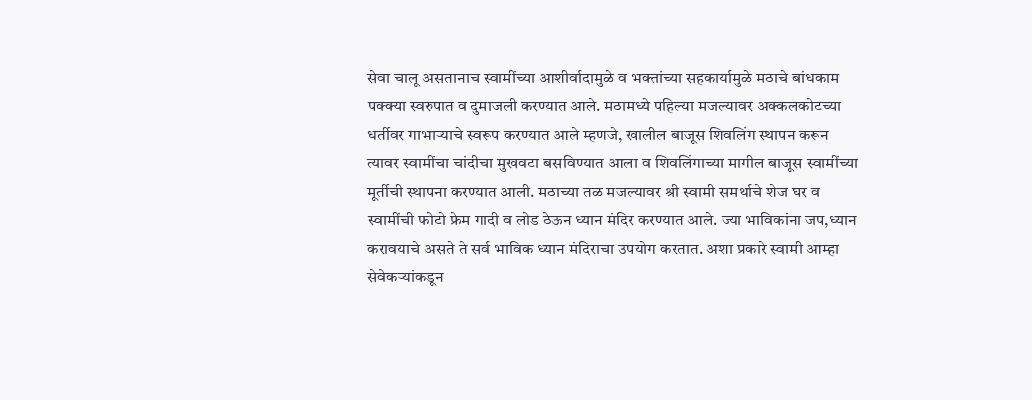सेवा चालू असतानाच स्वामींच्या आशीर्वादामुळे व भक्तांच्या सहकार्यामुळे मठाचे बांधकाम पक्क्या स्वरुपात व दुमाजली करण्यात आले. मठामध्ये पहिल्या मजल्यावर अक्कलकोटच्या धर्तीवर गाभाऱ्याचे स्वरूप करण्यात आले म्हणजे, खालील बाजूस शिवलिंग स्थापन करून त्यावर स्वामींचा चांदीचा मुखवटा बसविण्यात आला व शिवलिंगाच्या मागील बाजूस स्वामींच्या मूर्तीची स्थापना करण्यात आली. मठाच्या तळ मजल्यावर श्री स्वामी समर्थाचे शेज घर व स्वामींची फोटो फ्रेम गादी व लोड ठेऊन ध्यान मंदिर करण्यात आले. ज्या भाविकांना जप,ध्यान करावयाचे असते ते सर्व भाविक ध्यान मंदिराचा उपयोग करतात. अशा प्रकारे स्वामी आम्हा सेवेकऱ्यांकडून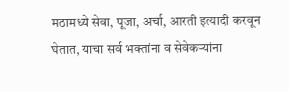मठामध्ये सेवा, पूजा, अर्चा, आरती इत्यादी करवून घेतात, याचा सर्व भक्तांना व सेवेकऱ्यांना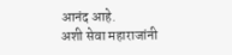आनंद आहे.
अशी सेवा महाराजांनी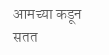आमच्या कडून सतत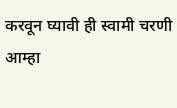करवून घ्यावी ही स्वामी चरणी आम्हा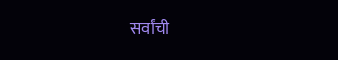सर्वांची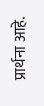प्रार्थना आहे.